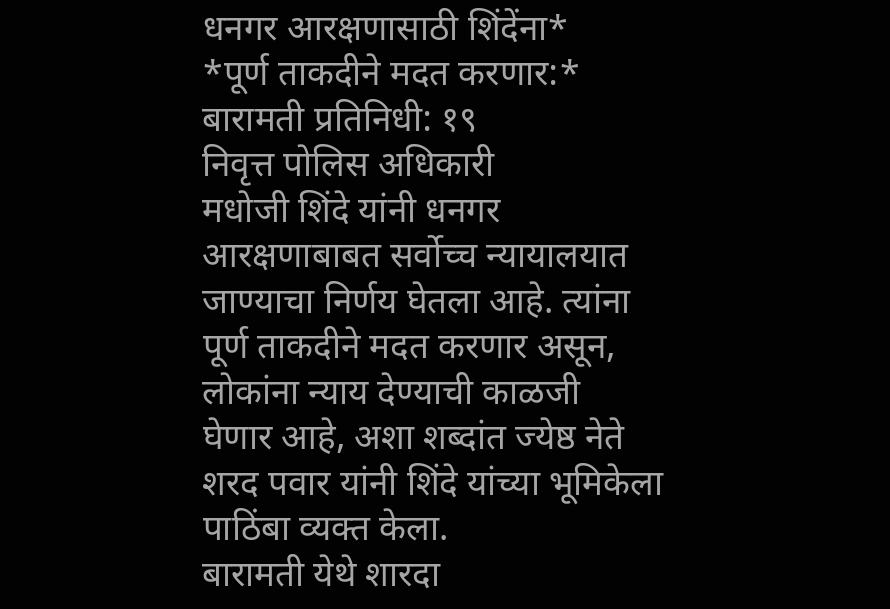धनगर आरक्षणासाठी शिंदेंना*
*पूर्ण ताकदीने मदत करणार:*
बारामती प्रतिनिधी: १९
निवृत्त पोलिस अधिकारी
मधोजी शिंदे यांनी धनगर
आरक्षणाबाबत सर्वोच्च न्यायालयात
जाण्याचा निर्णय घेतला आहे. त्यांना
पूर्ण ताकदीने मदत करणार असून,
लोकांना न्याय देण्याची काळजी
घेणार आहे, अशा शब्दांत ज्येष्ठ नेते
शरद पवार यांनी शिंदे यांच्या भूमिकेला
पाठिंबा व्यक्त केला.
बारामती येथे शारदा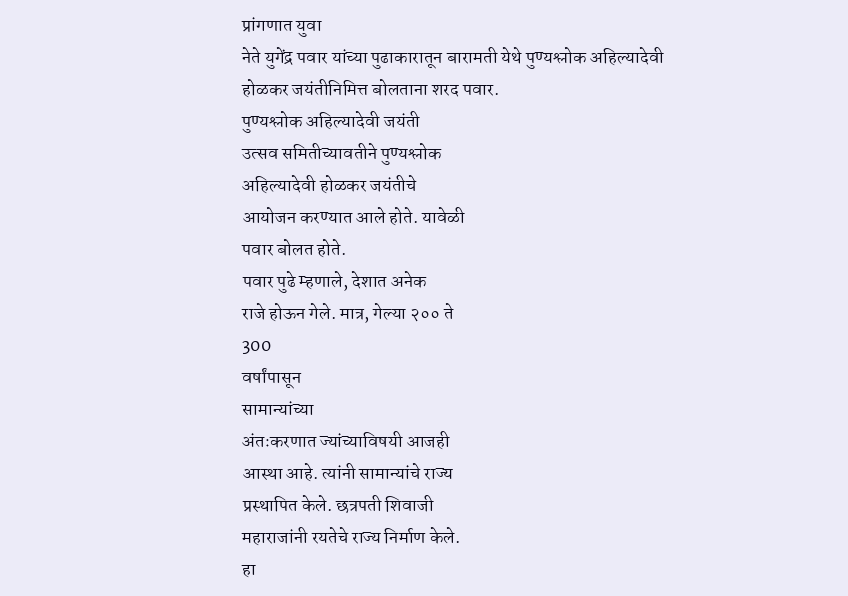प्रांगणात युवा
नेते युगेंद्र पवार यांच्या पुढाकारातून बारामती येथे पुण्यश्लोक अहिल्यादेवी होळकर जयंतीनिमित्त बोलताना शरद पवार.
पुण्यश्लोक अहिल्यादेवी जयंती
उत्सव समितीच्यावतीने पुण्यश्लोक
अहिल्यादेवी होळकर जयंतीचे
आयोजन करण्यात आले होते. यावेळी
पवार बोलत होते.
पवार पुढे म्हणाले, देशात अनेक
राजे होऊन गेले. मात्र, गेल्या २०० ते
300
वर्षांपासून
सामान्यांच्या
अंतःकरणात ज्यांच्याविषयी आजही
आस्था आहे. त्यांनी सामान्यांचे राज्य
प्रस्थापित केले. छत्रपती शिवाजी
महाराजांनी रयतेचे राज्य निर्माण केले.
हा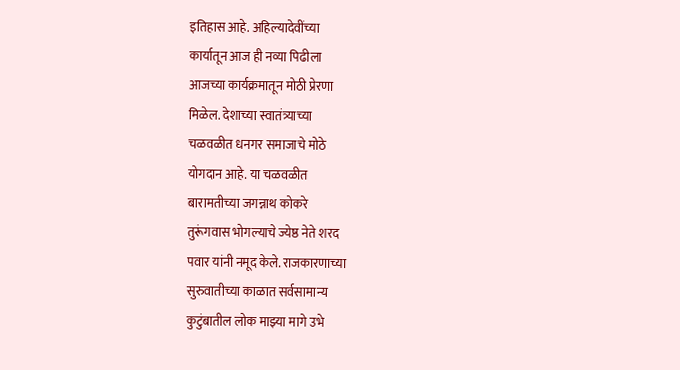इतिहास आहे. अहिल्यादेवींच्या
कार्यातून आज ही नव्या पिढीला
आजच्या कार्यक्रमातून मोठी प्रेरणा
मिळेल. देशाच्या स्वातंत्र्याच्या
चळवळीत धनगर समाजाचे मोठे
योगदान आहे. या चळवळीत
बारामतीच्या जगन्नाथ कोकरे
तुरूंगवास भोगल्याचे ज्येष्ठ नेते शरद
पवार यांनी नमूद केले. राजकारणाच्या
सुरुवातीच्या काळात सर्वसामान्य
कुटुंबातील लोक माझ्या मागे उभे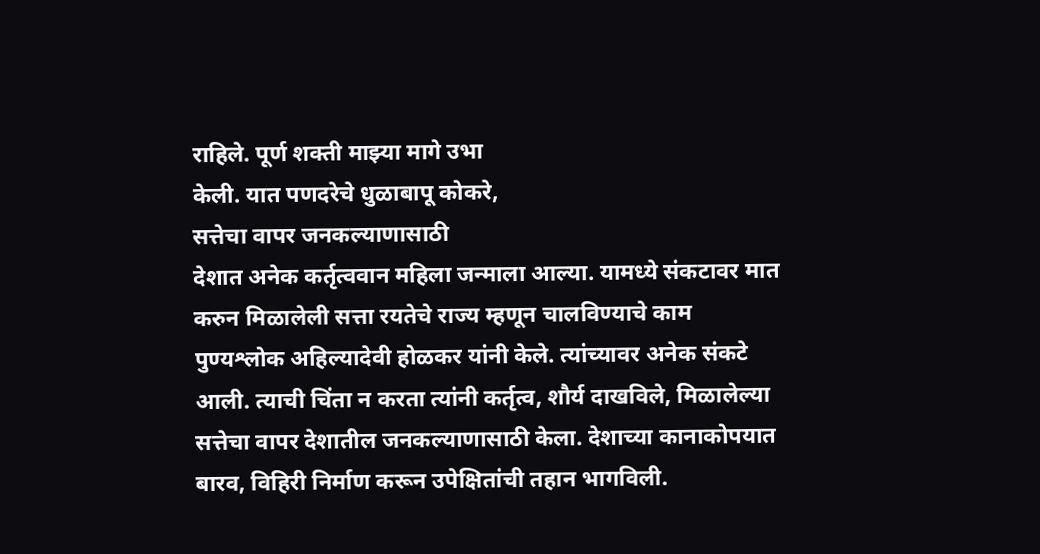राहिले. पूर्ण शक्ती माझ्या मागे उभा
केली. यात पणदरेचे धुळाबापू कोकरे,
सत्तेचा वापर जनकल्याणासाठी
देशात अनेक कर्तृत्ववान महिला जन्माला आल्या. यामध्ये संकटावर मात
करुन मिळालेली सत्ता रयतेचे राज्य म्हणून चालविण्याचे काम
पुण्यश्लोक अहिल्यादेवी होळकर यांनी केले. त्यांच्यावर अनेक संकटे
आली. त्याची चिंता न करता त्यांनी कर्तृत्व, शौर्य दाखविले, मिळालेल्या
सत्तेचा वापर देशातील जनकल्याणासाठी केला. देशाच्या कानाकोपयात
बारव, विहिरी निर्माण करून उपेक्षितांची तहान भागविली.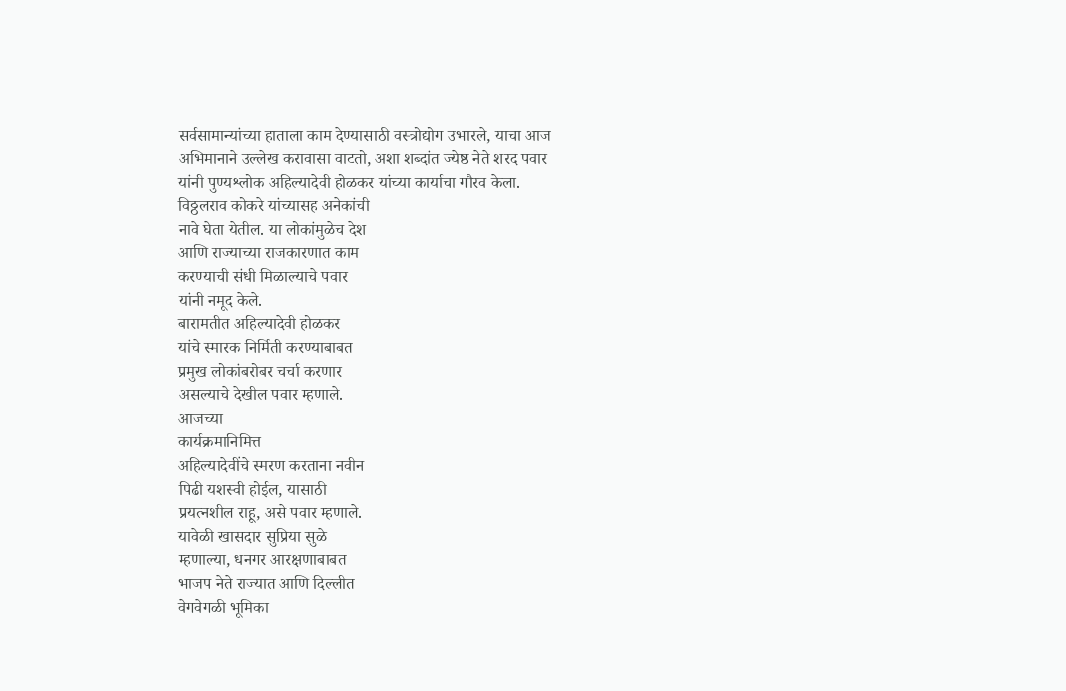सर्वसामान्यांच्या हाताला काम देण्यासाठी वस्त्रोद्योग उभारले, याचा आज
अभिमानाने उल्लेख करावासा वाटतो, अशा शब्दांत ज्येष्ठ नेते शरद पवार
यांनी पुण्यश्लोक अहिल्यादेवी होळकर यांच्या कार्याचा गौरव केला.
विठ्ठलराव कोकरे यांच्यासह अनेकांची
नावे घेता येतील. या लोकांमुळेच देश
आणि राज्याच्या राजकारणात काम
करण्याची संधी मिळाल्याचे पवार
यांनी नमूद केले.
बारामतीत अहिल्यादेवी होळकर
यांचे स्मारक निर्मिती करण्याबाबत
प्रमुख लोकांबरोबर चर्चा करणार
असल्याचे देखील पवार म्हणाले.
आजच्या
कार्यक्रमानिमित्त
अहिल्यादेवींचे स्मरण करताना नवीन
पिढी यशस्वी होईल, यासाठी
प्रयत्नशील राहू, असे पवार म्हणाले.
यावेळी खासदार सुप्रिया सुळे
म्हणाल्या, धनगर आरक्षणाबाबत
भाजप नेते राज्यात आणि दिल्लीत
वेगवेगळी भूमिका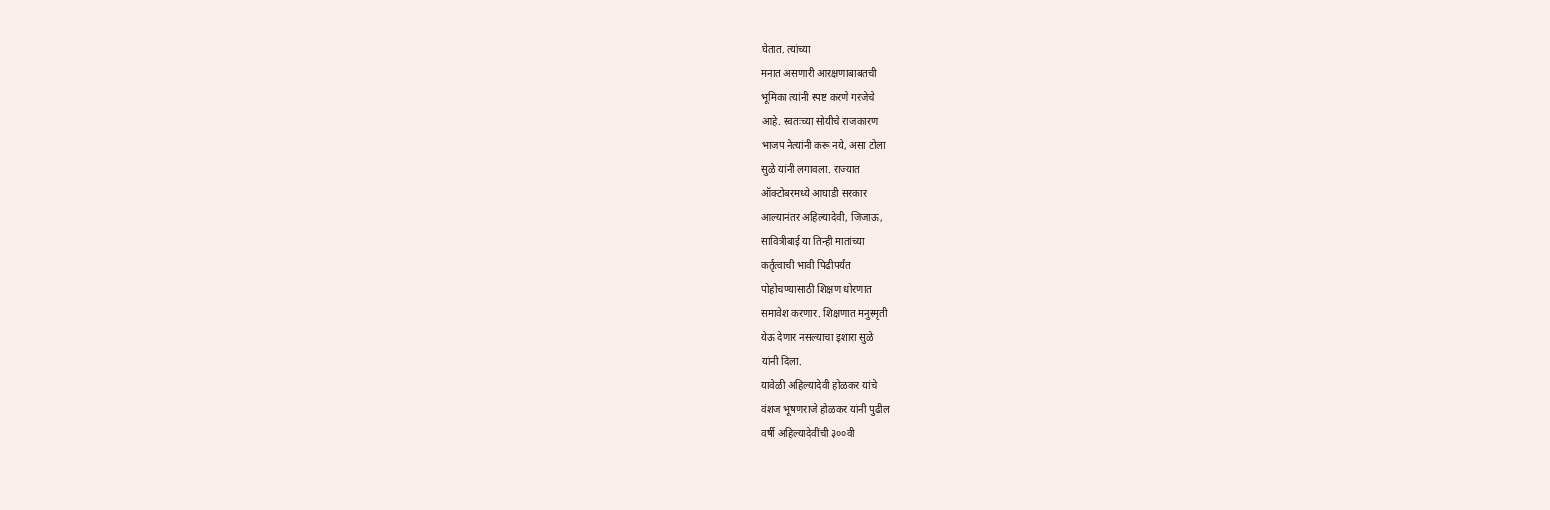घेतात. त्यांच्या
मनात असणारी आरक्षणाबाबतची
भूमिका त्यांनी स्पष्ट करणे गरजेचे
आहे. स्वतःच्या सोयीचे राजकारण
भाजप नेत्यांनी करू नये, असा टोला
सुळे यांनी लगावला. राज्यात
ऑक्टोबरमध्ये आघाडी सरकार
आल्यानंतर अहिल्यादेवी, जिजाऊ,
सावित्रीबाई या तिन्ही मातांच्या
कर्तृत्वाची भावी पिढीपर्यंत
पोहोचण्यासाठी शिक्षण धोरणात
समावेश करणार. शिक्षणात मनुस्मृती
येऊ देणार नसल्याचा इशारा सुळे
यांनी दिला.
यावेळी अहिल्यादेवी होळकर यांचे
वंशज भूषणराजे होळकर यांनी पुढील
वर्षी अहिल्यादेवींची ३००वी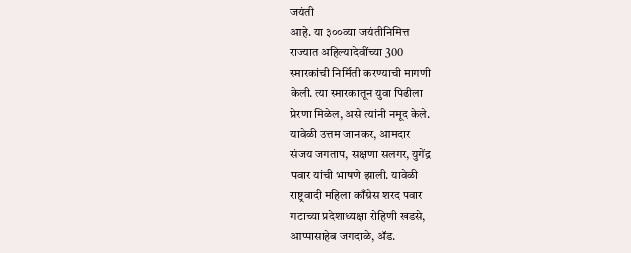जयंती
आहे. या ३००व्या जयंतीनिमित्त
राज्यात अहिल्यादेवींच्या 300
स्मारकांची निर्मिती करण्याची मागणी
केली. त्या स्मारकातून युवा पिढीला
प्रेरणा मिळेल, असे त्यांनी नमूद केले.
यावेळी उत्तम जानकर, आमदार
संजय जगताप, सक्षणा सलगर, युगेंद्र
पवार यांची भाषणे झाली. यावेळी
राष्ट्रवादी महिला काँग्रेस शरद पवार
गटाच्या प्रदेशाध्यक्षा रोहिणी खडसे,
आप्पासाहेब जगदाळे, ॲड.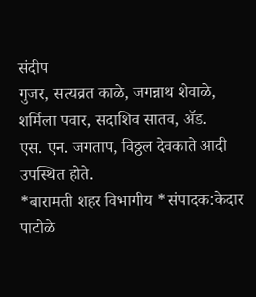संदीप
गुजर, सत्यव्रत काळे, जगन्नाथ शेवाळे,
शर्मिला पवार, सदाशिव सातव, ॲड.
एस. एन. जगताप, विठ्ठल देवकाते आदी
उपस्थित होते.
*बारामती शहर विभागीय *संपादक:केदार पाटोळे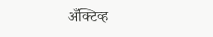अँक्टिव्ह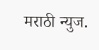मराठी न्युज.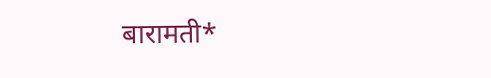बारामती*